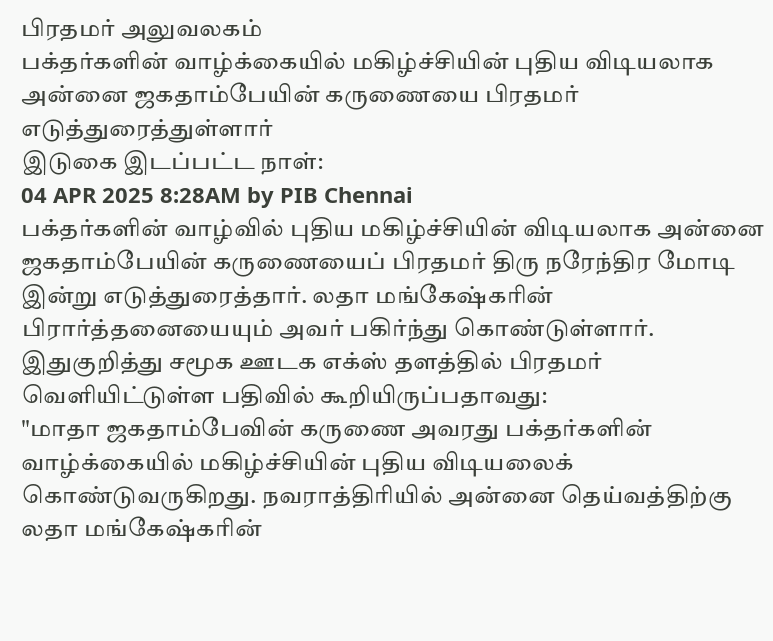பிரதமர் அலுவலகம்
பக்தர்களின் வாழ்க்கையில் மகிழ்ச்சியின் புதிய விடியலாக அன்னை ஜகதாம்பேயின் கருணையை பிரதமர் எடுத்துரைத்துள்ளார்
இடுகை இடப்பட்ட நாள்:
04 APR 2025 8:28AM by PIB Chennai
பக்தர்களின் வாழ்வில் புதிய மகிழ்ச்சியின் விடியலாக அன்னை ஜகதாம்பேயின் கருணையைப் பிரதமர் திரு நரேந்திர மோடி இன்று எடுத்துரைத்தார். லதா மங்கேஷ்கரின் பிரார்த்தனையையும் அவர் பகிர்ந்து கொண்டுள்ளார்.
இதுகுறித்து சமூக ஊடக எக்ஸ் தளத்தில் பிரதமர் வெளியிட்டுள்ள பதிவில் கூறியிருப்பதாவது:
"மாதா ஜகதாம்பேவின் கருணை அவரது பக்தர்களின் வாழ்க்கையில் மகிழ்ச்சியின் புதிய விடியலைக் கொண்டுவருகிறது. நவராத்திரியில் அன்னை தெய்வத்திற்கு லதா மங்கேஷ்கரின்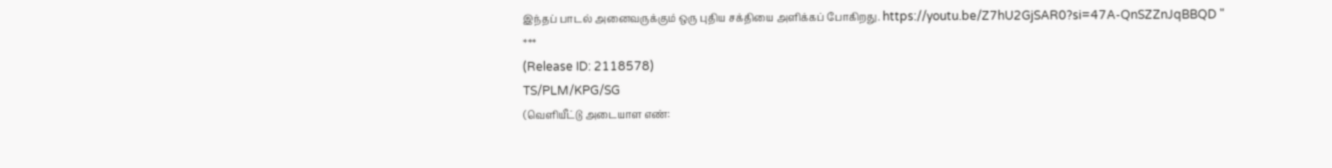இந்தப் பாடல் அனைவருக்கும் ஒரு புதிய சக்தியை அளிக்கப் போகிறது. https://youtu.be/Z7hU2GjSAR0?si=47A-QnSZZnJqBBQD "
***
(Release ID: 2118578)
TS/PLM/KPG/SG
(வெளியீட்டு அடையாள எண்: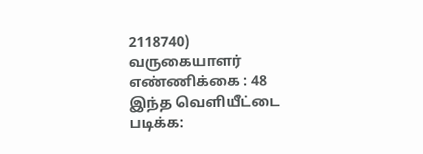2118740)
வருகையாளர் எண்ணிக்கை : 48
இந்த வெளியீட்டை படிக்க: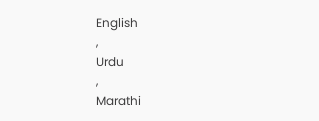English
,
Urdu
,
Marathi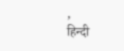,
हिन्दी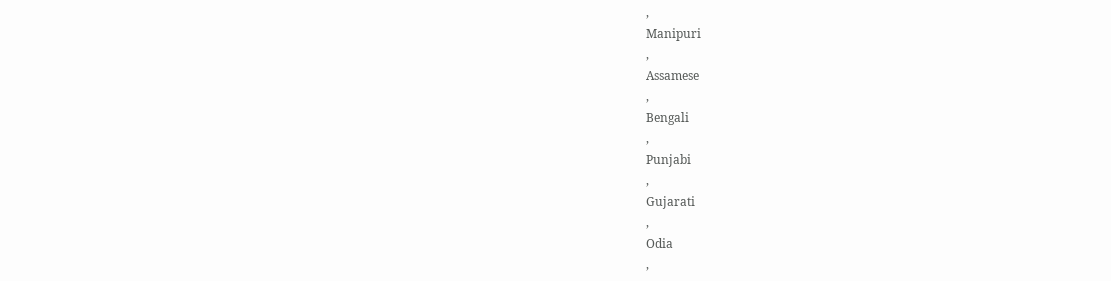,
Manipuri
,
Assamese
,
Bengali
,
Punjabi
,
Gujarati
,
Odia
,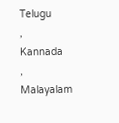Telugu
,
Kannada
,
Malayalam